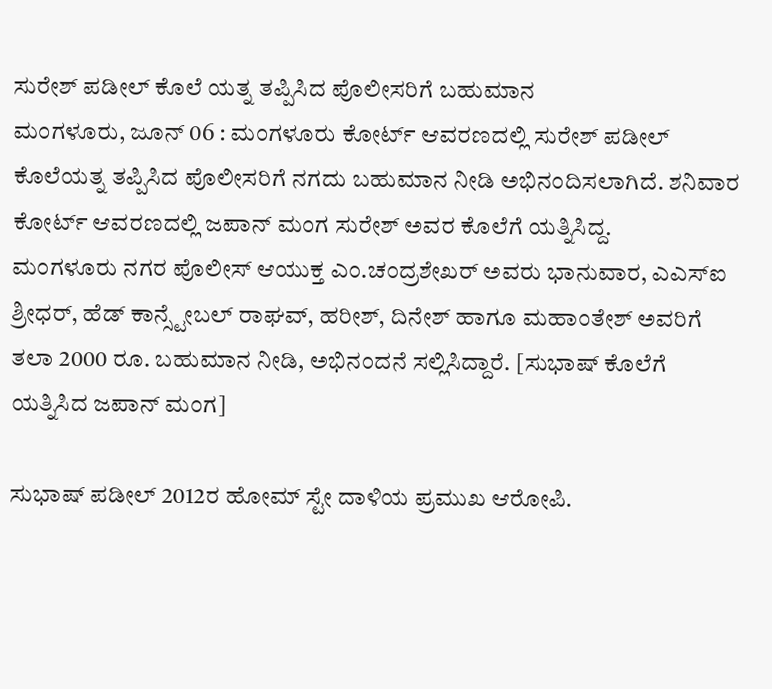ಸುರೇಶ್ ಪಡೀಲ್ ಕೊಲೆ ಯತ್ನ ತಪ್ಪಿಸಿದ ಪೊಲೀಸರಿಗೆ ಬಹುಮಾನ
ಮಂಗಳೂರು, ಜೂನ್ 06 : ಮಂಗಳೂರು ಕೋರ್ಟ್ ಆವರಣದಲ್ಲಿ ಸುರೇಶ್ ಪಡೀಲ್ ಕೊಲೆಯತ್ನ ತಪ್ಪಿಸಿದ ಪೊಲೀಸರಿಗೆ ನಗದು ಬಹುಮಾನ ನೀಡಿ ಅಭಿನಂದಿಸಲಾಗಿದೆ. ಶನಿವಾರ ಕೋರ್ಟ್ ಆವರಣದಲ್ಲಿ ಜಪಾನ್ ಮಂಗ ಸುರೇಶ್ ಅವರ ಕೊಲೆಗೆ ಯತ್ನಿಸಿದ್ದ.
ಮಂಗಳೂರು ನಗರ ಪೊಲೀಸ್ ಆಯುಕ್ತ ಎಂ.ಚಂದ್ರಶೇಖರ್ ಅವರು ಭಾನುವಾರ, ಎಎಸ್ಐ ಶ್ರೀಧರ್, ಹೆಡ್ ಕಾನ್ಸ್ಟೇಬಲ್ ರಾಘವ್, ಹರೀಶ್, ದಿನೇಶ್ ಹಾಗೂ ಮಹಾಂತೇಶ್ ಅವರಿಗೆ ತಲಾ 2000 ರೂ. ಬಹುಮಾನ ನೀಡಿ, ಅಭಿನಂದನೆ ಸಲ್ಲಿಸಿದ್ದಾರೆ. [ಸುಭಾಷ್ ಕೊಲೆಗೆ ಯತ್ನಿಸಿದ ಜಪಾನ್ ಮಂಗ]

ಸುಭಾಷ್ ಪಡೀಲ್ 2012ರ ಹೋಮ್ ಸ್ಟೇ ದಾಳಿಯ ಪ್ರಮುಖ ಆರೋಪಿ.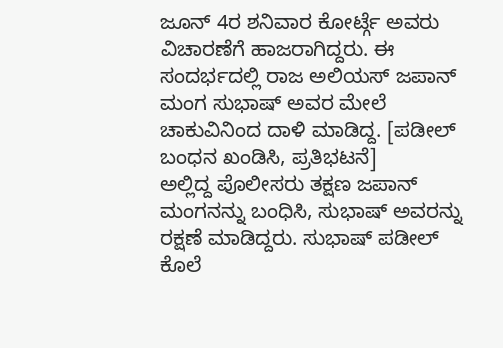ಜೂನ್ 4ರ ಶನಿವಾರ ಕೋರ್ಟ್ಗೆ ಅವರು ವಿಚಾರಣೆಗೆ ಹಾಜರಾಗಿದ್ದರು. ಈ ಸಂದರ್ಭದಲ್ಲಿ ರಾಜ ಅಲಿಯಸ್ ಜಪಾನ್ ಮಂಗ ಸುಭಾಷ್ ಅವರ ಮೇಲೆ ಚಾಕುವಿನಿಂದ ದಾಳಿ ಮಾಡಿದ್ದ. [ಪಡೀಲ್ ಬಂಧನ ಖಂಡಿಸಿ, ಪ್ರತಿಭಟನೆ]
ಅಲ್ಲಿದ್ದ ಪೊಲೀಸರು ತಕ್ಷಣ ಜಪಾನ್ ಮಂಗನನ್ನು ಬಂಧಿಸಿ, ಸುಭಾಷ್ ಅವರನ್ನು ರಕ್ಷಣೆ ಮಾಡಿದ್ದರು. ಸುಭಾಷ್ ಪಡೀಲ್ ಕೊಲೆ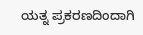ಯತ್ನ ಪ್ರಕರಣದಿಂದಾಗಿ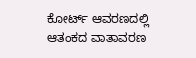ಕೋರ್ಟ್ ಆವರಣದಲ್ಲಿ ಆತಂಕದ ವಾತಾವರಣ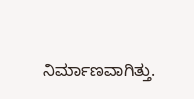ನಿರ್ಮಾಣವಾಗಿತ್ತು.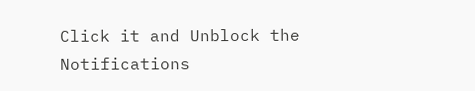Click it and Unblock the Notifications